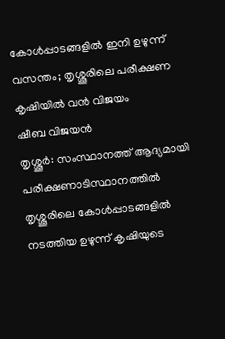കോൾപ്പാടങ്ങളിൽ ഇനി ഉഴുന്ന് വസന്തം; തൃശ്ശൂരിലെ പരീക്ഷണ കൃഷിയിൽ വൻ വിജയം
ഷീബ വിജയൻ
തൃശ്ശൂർ: സംസ്ഥാനത്ത് ആദ്യമായി പരീക്ഷണാടിസ്ഥാനത്തിൽ തൃശ്ശൂരിലെ കോൾപ്പാടങ്ങളിൽ നടത്തിയ ഉഴുന്ന് കൃഷിയുടെ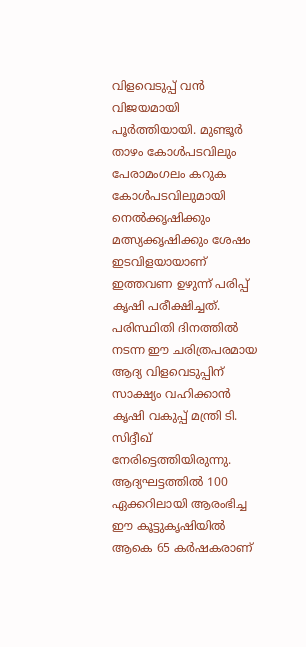വിളവെടുപ്പ് വൻ വിജയമായി പൂർത്തിയായി. മുണ്ടൂർ താഴം കോൾപടവിലും പേരാമംഗലം കറുക കോൾപടവിലുമായി നെൽക്കൃഷിക്കും മത്സ്യക്കൃഷിക്കും ശേഷം ഇടവിളയായാണ് ഇത്തവണ ഉഴുന്ന് പരിപ്പ് കൃഷി പരീക്ഷിച്ചത്. പരിസ്ഥിതി ദിനത്തിൽ നടന്ന ഈ ചരിത്രപരമായ ആദ്യ വിളവെടുപ്പിന് സാക്ഷ്യം വഹിക്കാൻ കൃഷി വകുപ്പ് മന്ത്രി ടി. സിദ്ദീഖ് നേരിട്ടെത്തിയിരുന്നു.
ആദ്യഘട്ടത്തിൽ 100 ഏക്കറിലായി ആരംഭിച്ച ഈ കൂട്ടുകൃഷിയിൽ ആകെ 65 കർഷകരാണ്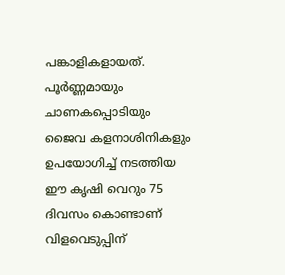പങ്കാളികളായത്. പൂർണ്ണമായും ചാണകപ്പൊടിയും ജൈവ കളനാശിനികളും ഉപയോഗിച്ച് നടത്തിയ ഈ കൃഷി വെറും 75 ദിവസം കൊണ്ടാണ് വിളവെടുപ്പിന്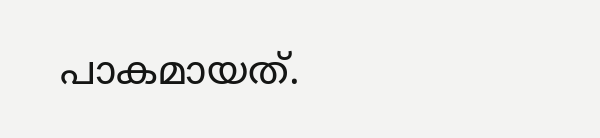പാകമായത്.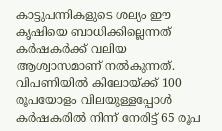കാട്ടുപന്നികളുടെ ശല്യം ഈ കൃഷിയെ ബാധിക്കില്ലെന്നത് കർഷകർക്ക് വലിയ ആശ്വാസമാണ് നൽകുന്നത്. വിപണിയിൽ കിലോയ്ക്ക് 100 രൂപയോളം വിലയുള്ളപ്പോൾ കർഷകരിൽ നിന്ന് നേരിട്ട് 65 രൂപ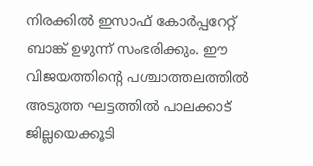നിരക്കിൽ ഇസാഫ് കോർപ്പറേറ്റ് ബാങ്ക് ഉഴുന്ന് സംഭരിക്കും. ഈ വിജയത്തിന്റെ പശ്ചാത്തലത്തിൽ അടുത്ത ഘട്ടത്തിൽ പാലക്കാട് ജില്ലയെക്കൂടി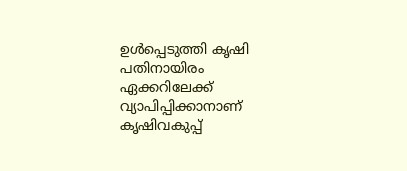ഉൾപ്പെടുത്തി കൃഷി പതിനായിരം ഏക്കറിലേക്ക് വ്യാപിപ്പിക്കാനാണ് കൃഷിവകുപ്പ്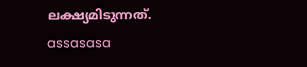ലക്ഷ്യമിടുന്നത്.
assasasa